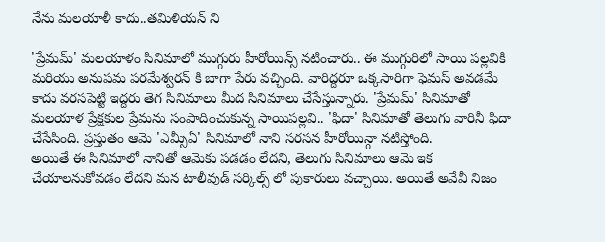నేను మలయాళీ కాదు..తమిళియన్ ని

'ప్రేమమ్' మలయాళం సినిమాలో ముగ్గురు హీరోయిన్స్ నటించారు.. ఈ ముగ్గురిలో సాయి పల్లవికి మరియు అనుపమ పరమేశ్వరన్ కి బాగా పేరు వచ్చింది. వారిద్దరూ ఒక్కసారిగా ఫెమస్ అవడమే కాదు వరసపెట్టి ఇద్దరు తెగ సినిమాలు మీద సినిమాలు చేసేస్తున్నారు. 'ప్రేమమ్' సినిమాతో మలయాళ ప్రేక్షకుల ప్రేమను సంపాదించుకున్న సాయిపల్లవి.. 'ఫిదా' సినిమాతో తెలుగు వారినీ ఫిదా చేసేసింది. ప్రస్తుతం ఆమె 'ఎమ్సీఏ' సినిమాలో నాని సరసన హీరోయిన్గా నటిస్తోంది.
అయితే ఈ సినిమాలో నానితో ఆమెకు పడడం లేదని, తెలుగు సినిమాలు ఆమె ఇక చేయాలనుకోవడం లేదని మన టాలీవుడ్ సర్కిల్స్ లో పుకారులు వచ్చాయి. అయితే అవేవీ నిజం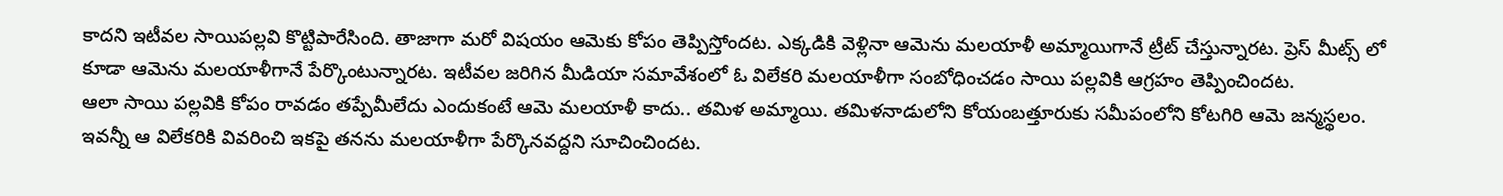కాదని ఇటీవల సాయిపల్లవి కొట్టిపారేసింది. తాజాగా మరో విషయం ఆమెకు కోపం తెప్పిస్తోందట. ఎక్కడికి వెళ్లినా ఆమెను మలయాళీ అమ్మాయిగానే ట్రీట్ చేస్తున్నారట. ప్రెస్ మీట్స్ లో కూడా ఆమెను మలయాళీగానే పేర్కొంటున్నారట. ఇటీవల జరిగిన మీడియా సమావేశంలో ఓ విలేకరి మలయాళీగా సంబోధించడం సాయి పల్లవికి ఆగ్రహం తెప్పించిందట.
ఆలా సాయి పల్లవికి కోపం రావడం తప్పేమీలేదు ఎందుకంటే ఆమె మలయాళీ కాదు.. తమిళ అమ్మాయి. తమిళనాడులోని కోయంబత్తూరుకు సమీపంలోని కోటగిరి ఆమె జన్మస్థలం. ఇవన్నీ ఆ విలేకరికి వివరించి ఇకపై తనను మలయాళీగా పేర్కొనవద్దని సూచించిందట.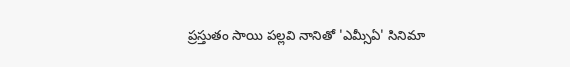ప్రస్తుతం సాయి పల్లవి నానితో 'ఎమ్సీఏ' సినిమా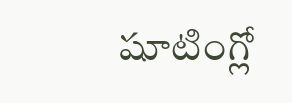షూటింగ్లో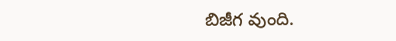బిజీగ వుంది.